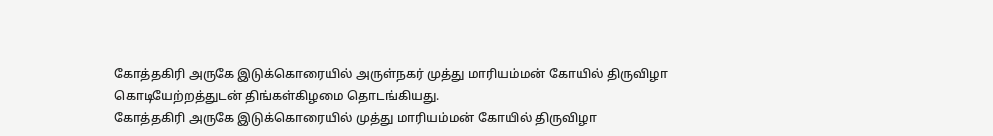கோத்தகிரி அருகே இடுக்கொரையில் அருள்நகர் முத்து மாரியம்மன் கோயில் திருவிழா கொடியேற்றத்துடன் திங்கள்கிழமை தொடங்கியது.
கோத்தகிரி அருகே இடுக்கொரையில் முத்து மாரியம்மன் கோயில் திருவிழா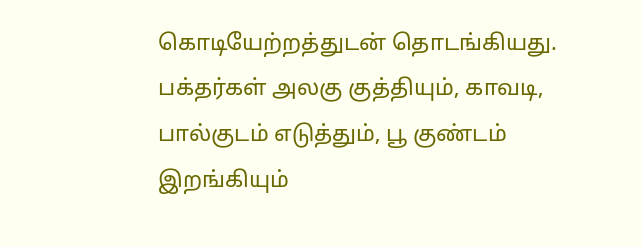கொடியேற்றத்துடன் தொடங்கியது. பக்தர்கள் அலகு குத்தியும், காவடி, பால்குடம் எடுத்தும், பூ குண்டம் இறங்கியும்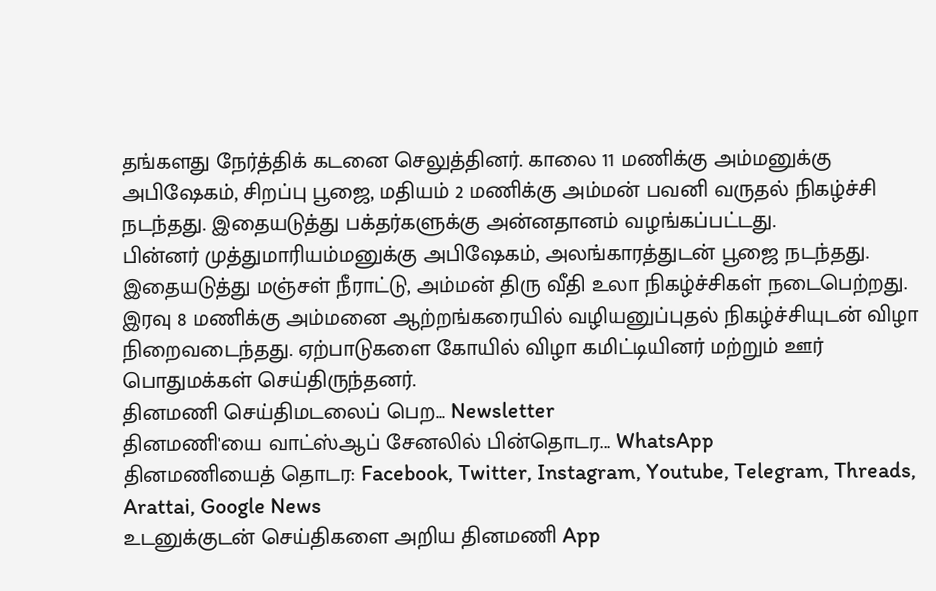தங்களது நேர்த்திக் கடனை செலுத்தினர். காலை 11 மணிக்கு அம்மனுக்கு அபிஷேகம், சிறப்பு பூஜை, மதியம் 2 மணிக்கு அம்மன் பவனி வருதல் நிகழ்ச்சி நடந்தது. இதையடுத்து பக்தர்களுக்கு அன்னதானம் வழங்கப்பட்டது.
பின்னர் முத்துமாரியம்மனுக்கு அபிஷேகம், அலங்காரத்துடன் பூஜை நடந்தது. இதையடுத்து மஞ்சள் நீராட்டு, அம்மன் திரு வீதி உலா நிகழ்ச்சிகள் நடைபெற்றது. இரவு 8 மணிக்கு அம்மனை ஆற்றங்கரையில் வழியனுப்புதல் நிகழ்ச்சியுடன் விழா நிறைவடைந்தது. ஏற்பாடுகளை கோயில் விழா கமிட்டியினர் மற்றும் ஊர் பொதுமக்கள் செய்திருந்தனர்.
தினமணி செய்திமடலைப் பெற... Newsletter
தினமணி'யை வாட்ஸ்ஆப் சேனலில் பின்தொடர... WhatsApp
தினமணியைத் தொடர: Facebook, Twitter, Instagram, Youtube, Telegram, Threads, Arattai, Google News
உடனுக்குடன் செய்திகளை அறிய தினமணி App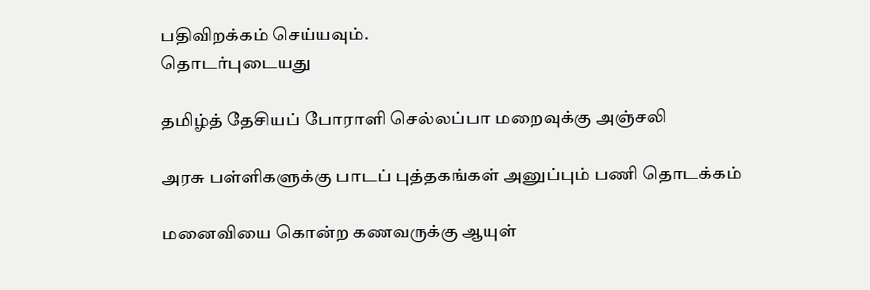பதிவிறக்கம் செய்யவும்.
தொடர்புடையது

தமிழ்த் தேசியப் போராளி செல்லப்பா மறைவுக்கு அஞ்சலி

அரசு பள்ளிகளுக்கு பாடப் புத்தகங்கள் அனுப்பும் பணி தொடக்கம்

மனைவியை கொன்ற கணவருக்கு ஆயுள்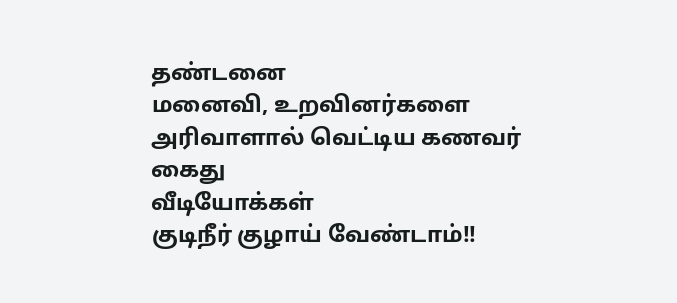தண்டனை
மனைவி, உறவினர்களை அரிவாளால் வெட்டிய கணவர் கைது
வீடியோக்கள்
குடிநீர் குழாய் வேண்டாம்!!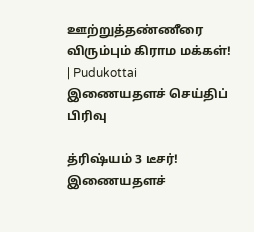ஊற்றுத்தண்ணீரை விரும்பும் கிராம மக்கள்! | Pudukottai
இணையதளச் செய்திப் பிரிவு

த்ரிஷ்யம் 3 டீசர்!
இணையதளச்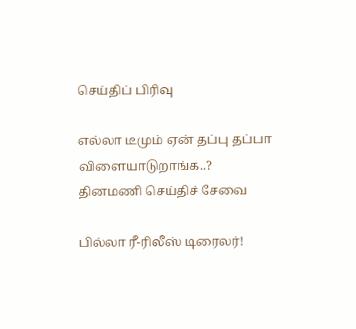செய்திப் பிரிவு

எல்லா டீமும் ஏன் தப்பு தப்பா விளையாடுறாங்க..?
தினமணி செய்திச் சேவை

பில்லா ரீ-ரிலீஸ் டிரைலர்!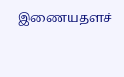இணையதளச்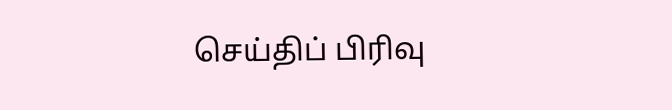செய்திப் பிரிவு